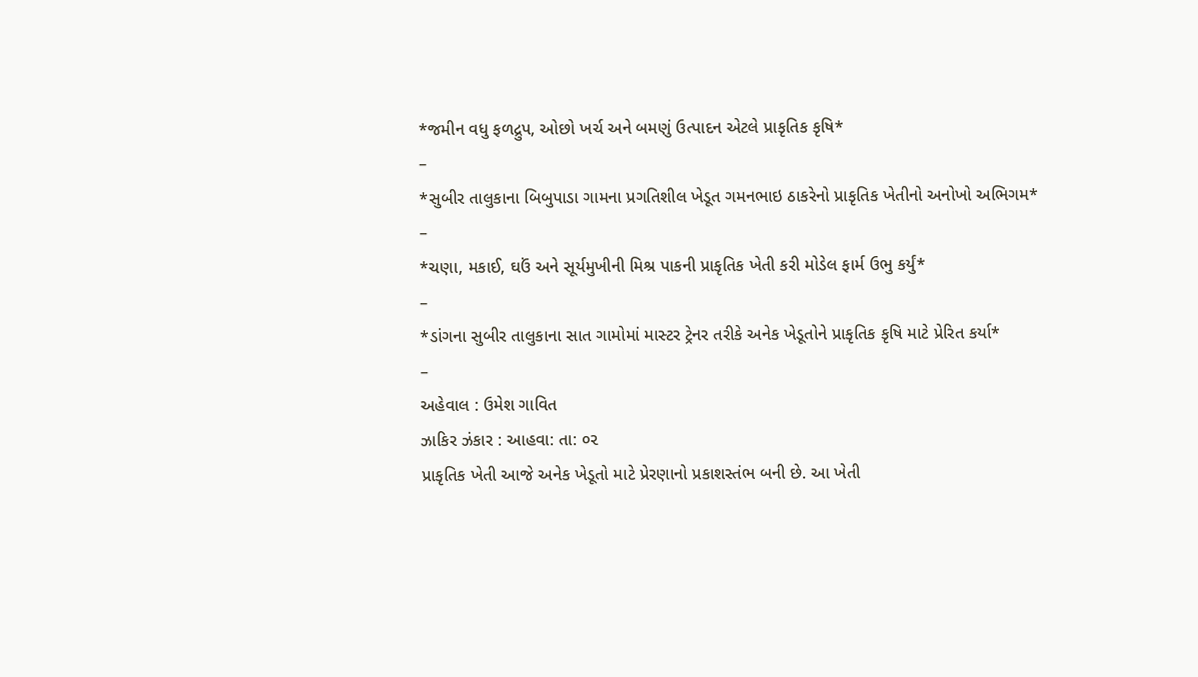*જમીન વધુ ફળદ્રુપ, ઓછો ખર્ચ અને બમણું ઉત્પાદન એટલે પ્રાકૃતિક કૃષિ*
–
*સુબીર તાલુકાના બિબુપાડા ગામના પ્રગતિશીલ ખેડૂત ગમનભાઇ ઠાકરેનો પ્રાકૃતિક ખેતીનો અનોખો અભિગમ*
–
*ચણા, મકાઈ, ઘઉં અને સૂર્યમુખીની મિશ્ર પાકની પ્રાકૃતિક ખેતી કરી મોડેલ ફાર્મ ઉભુ કર્યું*
–
*ડાંગના સુબીર તાલુકાના સાત ગામોમાં માસ્ટર ટ્રેનર તરીકે અનેક ખેડૂતોને પ્રાકૃતિક કૃષિ માટે પ્રેરિત કર્યા*
–
અહેવાલ : ઉમેશ ગાવિત
ઝાકિર ઝંકાર : આહવા: તા: ૦૨
પ્રાકૃતિક ખેતી આજે અનેક ખેડૂતો માટે પ્રેરણાનો પ્રકાશસ્તંભ બની છે. આ ખેતી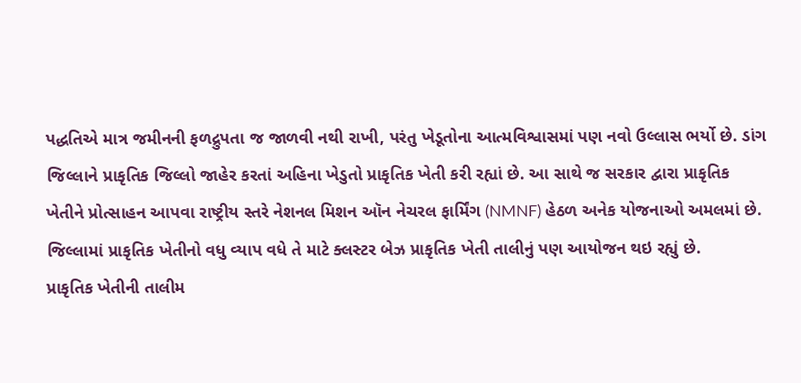પદ્ધતિએ માત્ર જમીનની ફળદ્રુપતા જ જાળવી નથી રાખી, પરંતુ ખેડૂતોના આત્મવિશ્વાસમાં પણ નવો ઉલ્લાસ ભર્યો છે. ડાંગ જિલ્લાને પ્રાકૃતિક જિલ્લો જાહેર કરતાં અહિના ખેડુતો પ્રાકૃતિક ખેતી કરી રહ્યાં છે. આ સાથે જ સરકાર દ્વારા પ્રાકૃતિક ખેતીને પ્રોત્સાહન આપવા રાષ્ટ્રીય સ્તરે નેશનલ મિશન ઑન નેચરલ ફાર્મિંગ (NMNF) હેઠળ અનેક યોજનાઓ અમલમાં છે. જિલ્લામાં પ્રાકૃતિક ખેતીનો વધુ વ્યાપ વધે તે માટે ક્લસ્ટર બેઝ પ્રાકૃતિક ખેતી તાલીનું પણ આયોજન થઇ રહ્યું છે.
પ્રાકૃતિક ખેતીની તાલીમ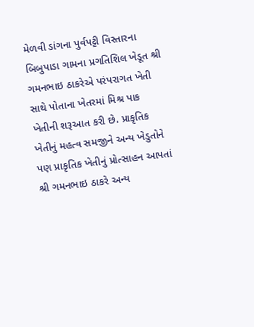મેળવી ડાંગના પુર્વપટ્ટી વિસ્તારના બિબુપાડા ગામના પ્રગતિશિલ ખેડૂત શ્રી ગમનભાઇ ઠાકરેએ પરંપરાગત ખેતી સાથે પોતાના ખેતરમાં મિશ્ર પાક ખેતીની શરૂઆત કરી છે. પ્રાકૃતિક ખેતીનું મહત્વ સમજીને અન્ય ખેડુતોને પણ પ્રાકૃતિક ખેતીનું પ્રોત્સાહન આપતાં શ્રી ગમનભાઇ ઠાકરે અન્ય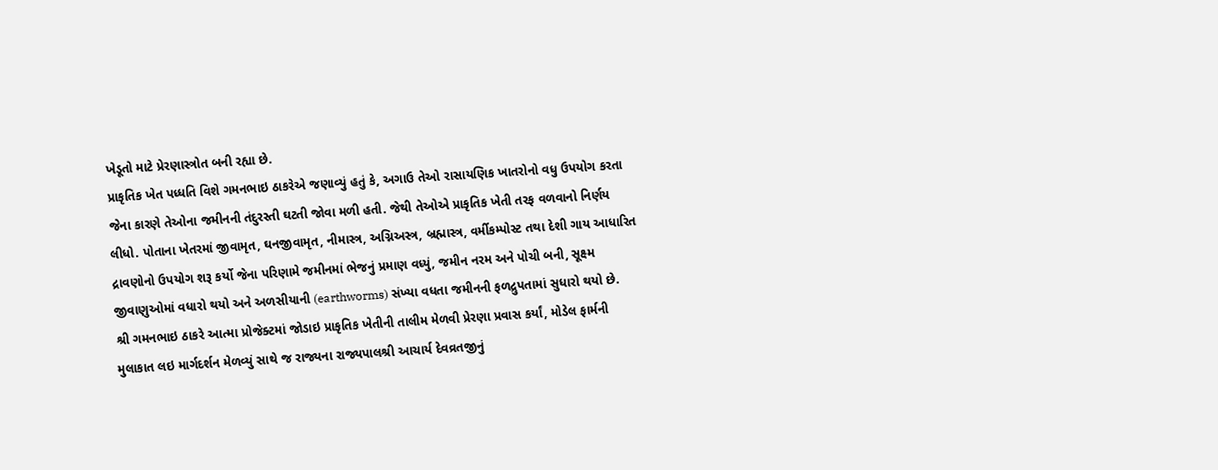ખેડૂતો માટે પ્રેરણાસ્ત્રોત બની રહ્યા છે.
પ્રાકૃતિક ખેત પધ્ધતિ વિશે ગમનભાઇ ઠાકરેએ જણાવ્યું હતું કે, અગાઉ તેઓ રાસાયણિક ખાતરોનો વધુ ઉપયોગ કરતા જેના કારણે તેઓના જમીનની તંદુરસ્તી ઘટતી જોવા મળી હતી. જેથી તેઓએ પ્રાકૃતિક ખેતી તરફ વળવાનો નિર્ણય લીધો. પોતાના ખેતરમાં જીવામૃત, ઘનજીવામૃત, નીમાસ્ત્ર, અગ્નિઅસ્ત્ર, બ્રહ્માસ્ત્ર, વર્મીકમ્પોસ્ટ તથા દેશી ગાય આધારિત દ્રાવણોનો ઉપયોગ શરૂ કર્યો જેના પરિણામે જમીનમાં ભેજનું પ્રમાણ વધ્યું, જમીન નરમ અને પોચી બની, સૂક્ષ્મ જીવાણુઓમાં વધારો થયો અને અળસીયાની (earthworms) સંખ્યા વધતા જમીનની ફળદ્રુપતામાં સુધારો થયો છે.
શ્રી ગમનભાઇ ઠાકરે આત્મા પ્રોજેક્ટમાં જોડાઇ પ્રાકૃતિક ખેતીની તાલીમ મેળવી પ્રેરણા પ્રવાસ કર્યાં, મોડેલ ફાર્મની મુલાકાત લઇ માર્ગદર્શન મેળવ્યું સાથે જ રાજ્યના રાજ્યપાલશ્રી આચાર્ય દેવવ્રતજીનું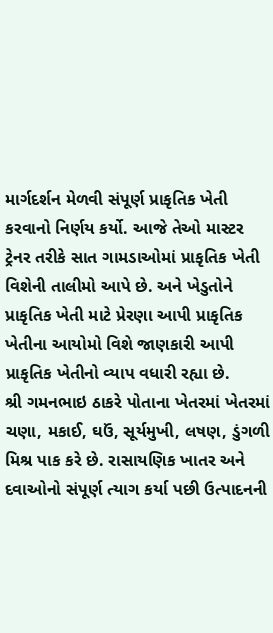માર્ગદર્શન મેળવી સંપૂર્ણ પ્રાકૃતિક ખેતી કરવાનો નિર્ણય કર્યો. આજે તેઓ માસ્ટર ટ્રેનર તરીકે સાત ગામડાઓમાં પ્રાકૃતિક ખેતી વિશેની તાલીમો આપે છે. અને ખેડુતોને પ્રાકૃતિક ખેતી માટે પ્રેરણા આપી પ્રાકૃતિક ખેતીના આયોમો વિશે જાણકારી આપી પ્રાકૃતિક ખેતીનો વ્યાપ વધારી રહ્યા છે.
શ્રી ગમનભાઇ ઠાકરે પોતાના ખેતરમાં ખેતરમાં ચણા, મકાઈ, ઘઉં, સૂર્યમુખી, લષણ, ડુંગળી મિશ્ર પાક કરે છે. રાસાયણિક ખાતર અને દવાઓનો સંપૂર્ણ ત્યાગ કર્યા પછી ઉત્પાદનની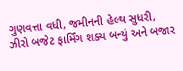ગુણવત્તા વધી, જમીનની હેલ્થ સુધરી, ઝીરો બજેટ ફાર્મિંગ શક્ય બન્યું અને બજાર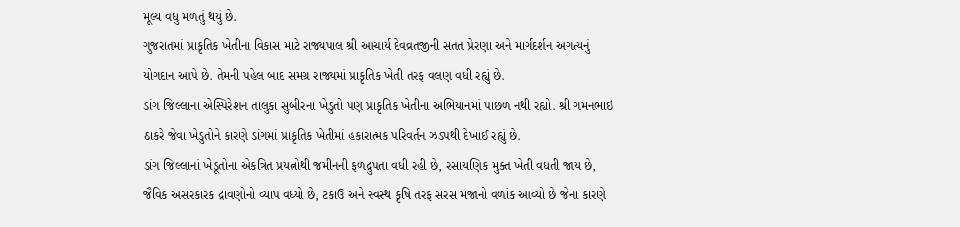મૂલ્ય વધુ મળતું થયું છે.
ગુજરાતમાં પ્રાકૃતિક ખેતીના વિકાસ માટે રાજ્યપાલ શ્રી આચાર્ય દેવવ્રતજીની સતત પ્રેરણા અને માર્ગદર્શન અગત્યનું યોગદાન આપે છે. તેમની પહેલ બાદ સમગ્ર રાજ્યમાં પ્રાકૃતિક ખેતી તરફ વલણ વધી રહ્યું છે.
ડાંગ જિલ્લાના એસ્પિરેશન તાલુકા સુબીરના ખેડુતો પણ પ્રાકૃતિક ખેતીના અભિયાનમાં પાછળ નથી રહ્યો. શ્રી ગમનભાઇ ઠાકરે જેવા ખેડુતોને કારણે ડાંગમાં પ્રાકૃતિક ખેતીમાં હકારાત્મક પરિવર્તન ઝડપથી દેખાઈ રહ્યું છે.
ડાંગ જિલ્લાનાં ખેડૂતોના એકત્રિત પ્રયત્નોથી જમીનની ફળદ્રુપતા વધી રહી છે, રસાયણિક મુક્ત ખેતી વધતી જાય છે, જૈવિક અસરકારક દ્રાવણોનો વ્યાપ વધ્યો છે, ટકાઉ અને સ્વસ્થ કૃષિ તરફ સરસ મજાનો વળાંક આવ્યો છે જેના કારણે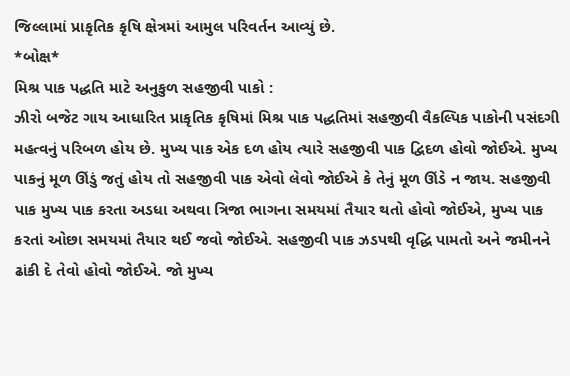જિલ્લામાં પ્રાકૃતિક કૃષિ ક્ષેત્રમાં આમુલ પરિવર્તન આવ્યું છે.
*બોક્ષ*
મિશ્ર પાક પદ્ધતિ માટે અનુકુળ સહજીવી પાકો :
ઝીરો બજેટ ગાય આધારિત પ્રાકૃતિક કૃષિમાં મિશ્ર પાક પદ્ધતિમાં સહજીવી વૈકલ્પિક પાકોની પસંદગી મહત્વનું પરિબળ હોય છે. મુખ્ય પાક એક દળ હોય ત્યારે સહજીવી પાક દ્વિદળ હોવો જોઈએ. મુખ્ય પાકનું મૂળ ઊંડું જતું હોય તો સહજીવી પાક એવો લેવો જોઈએ કે તેનું મૂળ ઊંડે ન જાય. સહજીવી પાક મુખ્ય પાક કરતા અડધા અથવા ત્રિજા ભાગના સમયમાં તૈયાર થતો હોવો જોઈએ, મુખ્ય પાક કરતાં ઓછા સમયમાં તૈયાર થઈ જવો જોઈએ. સહજીવી પાક ઝડપથી વૃદ્ધિ પામતો અને જમીનને ઢાંકી દે તેવો હોવો જોઈએ. જો મુખ્ય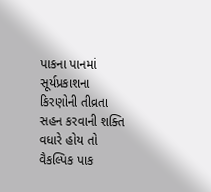પાકના પાનમાં સૂર્યપ્રકાશના કિરણોની તીવ્રતા સહન કરવાની શક્તિ વધારે હોય તો વૈકલ્પિક પાક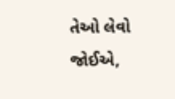તેઓ લેવો જોઈએ,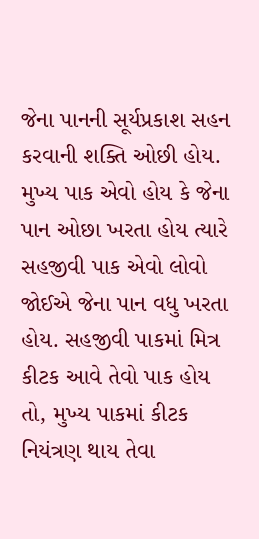જેના પાનની સૂર્યપ્રકાશ સહન કરવાની શક્તિ ઓછી હોય. મુખ્ય પાક એવો હોય કે જેના પાન ઓછા ખરતા હોય ત્યારે સહજીવી પાક એવો લોવો જોઈએ જેના પાન વધુ ખરતા હોય. સહજીવી પાકમાં મિત્ર કીટક આવે તેવો પાક હોય તો, મુખ્ય પાકમાં કીટક નિયંત્રણ થાય તેવા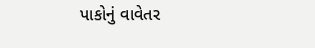પાકોનું વાવેતર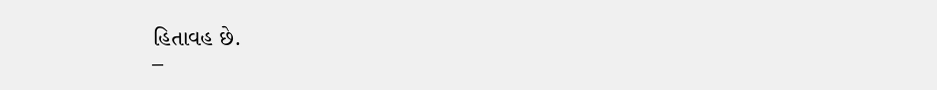હિતાવહ છે.
–